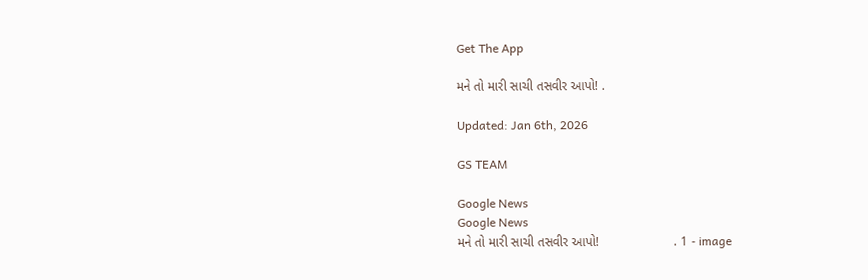Get The App

મને તો મારી સાચી તસવીર આપો! .

Updated: Jan 6th, 2026

GS TEAM

Google News
Google News
મને તો મારી સાચી તસવીર આપો!                     . 1 - image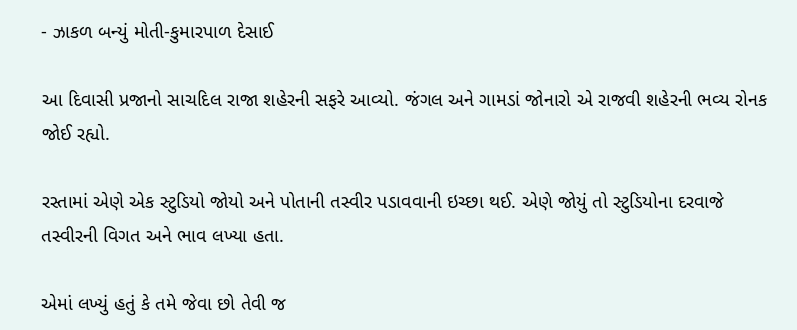- ઝાકળ બન્યું મોતી-કુમારપાળ દેસાઈ

આ દિવાસી પ્રજાનો સાચદિલ રાજા શહેરની સફરે આવ્યો. જંગલ અને ગામડાં જોનારો એ રાજવી શહેરની ભવ્ય રોનક જોઈ રહ્યો.

રસ્તામાં એણે એક સ્ટુડિયો જોયો અને પોતાની તસ્વીર પડાવવાની ઇચ્છા થઈ. એણે જોયું તો સ્ટુડિયોના દરવાજે તસ્વીરની વિગત અને ભાવ લખ્યા હતા.

એમાં લખ્યું હતું કે તમે જેવા છો તેવી જ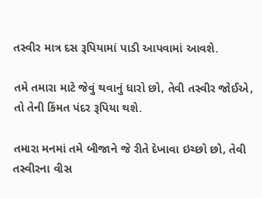તસ્વીર માત્ર દસ રૂપિયામાં પાડી આપવામાં આવશે.

તમે તમારા માટે જેવું થવાનું ધારો છો, તેવી તસ્વીર જોઈએ, તો તેની કિંમત પંદર રૂપિયા થશે.

તમારા મનમાં તમે બીજાને જે રીતે દેખાવા ઇચ્છો છો, તેવી તસ્વીરના વીસ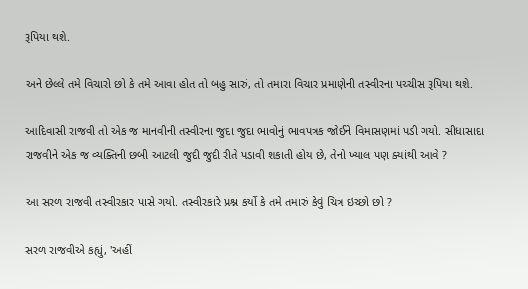રૂપિયા થશે.

અને છેલ્લે તમે વિચારો છો કે તમે આવા હોત તો બહુ સારું, તો તમારા વિચાર પ્રમાણેની તસ્વીરના પચ્ચીસ રૂપિયા થશે.

આદિવાસી રાજવી તો એક જ માનવીની તસ્વીરના જુદા જુદા ભાવોનું ભાવપત્રક જોઈને વિમાસણમાં પડી ગયો. સીધાસાદા રાજવીને એક જ વ્યક્તિની છબી આટલી જુદી જુદી રીતે પડાવી શકાતી હોય છે, તેનો ખ્યાલ પણ ક્યાંથી આવે ?

આ સરળ રાજવી તસ્વીરકાર પાસે ગયો. તસ્વીરકારે પ્રશ્ન કર્યો કે તમે તમારું કેવું ચિત્ર ઇચ્છો છો ?

સરળ રાજવીએ કહ્યું, 'અહીં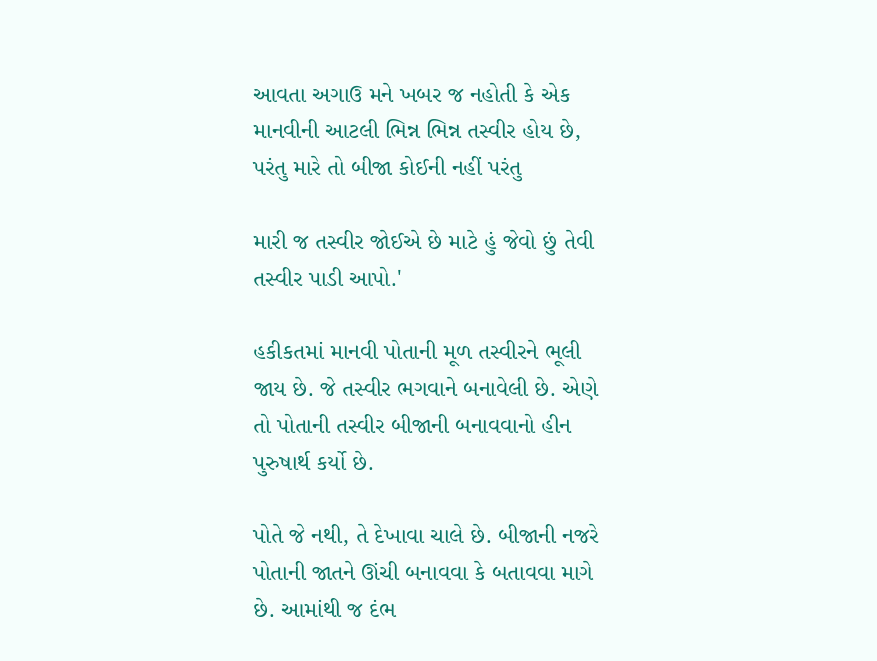આવતા અગાઉ મને ખબર જ નહોતી કે એક માનવીની આટલી ભિન્ન ભિન્ન તસ્વીર હોય છે, પરંતુ મારે તો બીજા કોઈની નહીં પરંતુ

મારી જ તસ્વીર જોઈએ છે માટે હું જેવો છું તેવી તસ્વીર પાડી આપો.'

હકીકતમાં માનવી પોતાની મૂળ તસ્વીરને ભૂલી જાય છે. જે તસ્વીર ભગવાને બનાવેલી છે. એણે તો પોતાની તસ્વીર બીજાની બનાવવાનો હીન પુરુષાર્થ કર્યો છે.

પોતે જે નથી, તે દેખાવા ચાલે છે. બીજાની નજરે પોતાની જાતને ઊંચી બનાવવા કે બતાવવા માગે છે. આમાંથી જ દંભ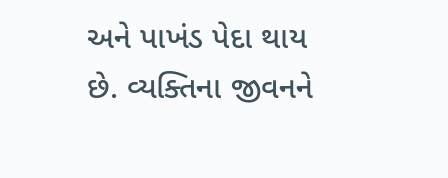અને પાખંડ પેદા થાય છે. વ્યક્તિના જીવનને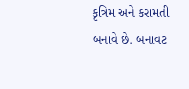કૃત્રિમ અને કરામતી બનાવે છે. બનાવટ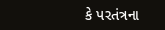કે પરતંત્રના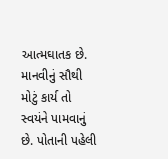આત્મઘાતક છે. માનવીનું સૌથી મોટું કાર્ય તો સ્વયંને પામવાનું છે. પોતાની પહેલી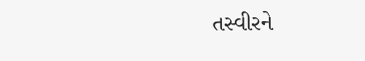તસ્વીરને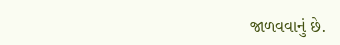જાળવવાનું છે.